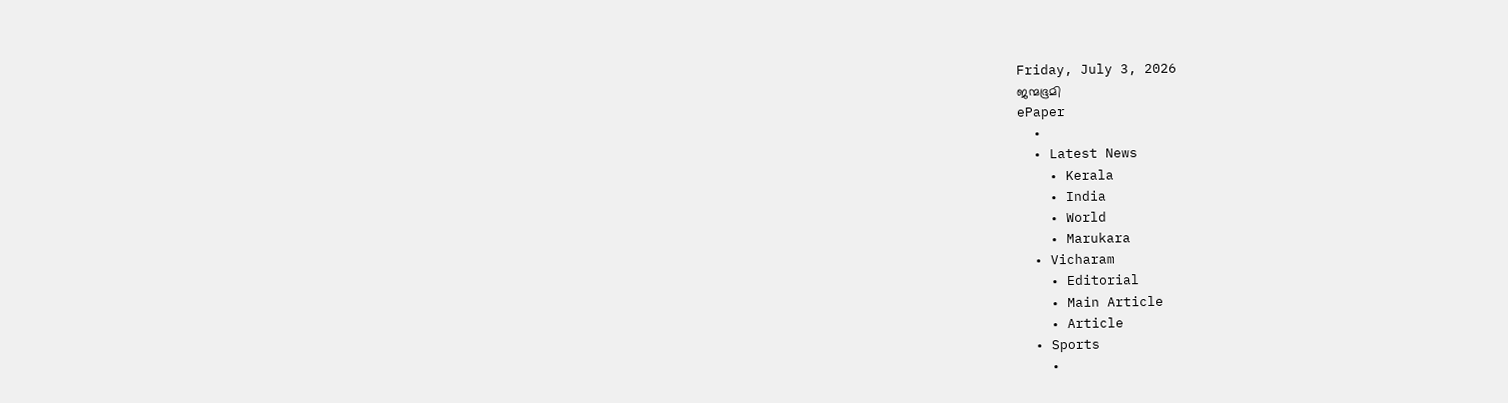Friday, July 3, 2026
ജന്മഭൂമി
ePaper
  •
  • Latest News
    • Kerala
    • India
    • World
    • Marukara
  • Vicharam
    • Editorial
    • Main Article
    • Article
  • Sports
    •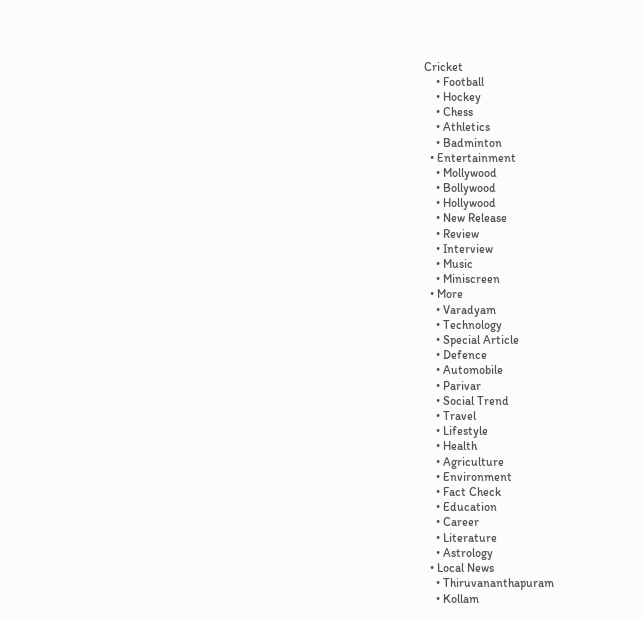Cricket
    • Football
    • Hockey
    • Chess
    • Athletics
    • Badminton
  • Entertainment
    • Mollywood
    • Bollywood
    • Hollywood
    • New Release
    • Review
    • Interview
    • Music
    • Miniscreen
  • More
    • Varadyam
    • Technology
    • Special Article
    • Defence
    • Automobile
    • Parivar
    • Social Trend
    • Travel
    • Lifestyle
    • Health
    • Agriculture
    • Environment
    • Fact Check
    • Education
    • Career
    • Literature
    • Astrology
  • Local News
    • Thiruvananthapuram
    • Kollam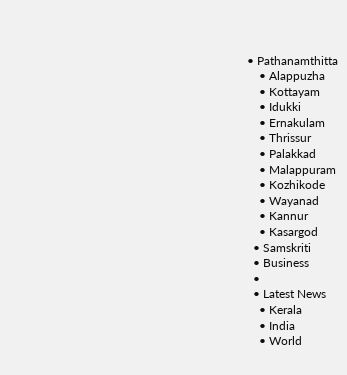• Pathanamthitta
    • Alappuzha
    • Kottayam
    • Idukki
    • Ernakulam
    • Thrissur
    • Palakkad
    • Malappuram
    • Kozhikode
    • Wayanad
    • Kannur
    • Kasargod
  • Samskriti
  • Business
  •
  • Latest News
    • Kerala
    • India
    • World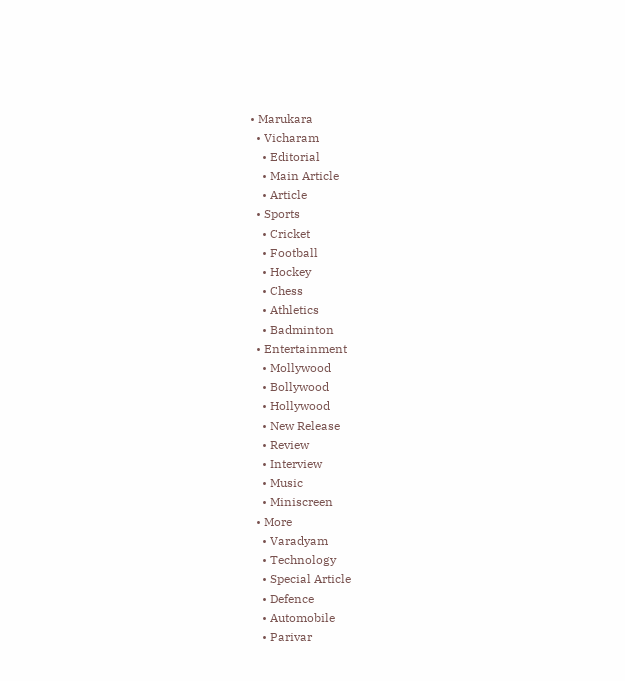• Marukara
  • Vicharam
    • Editorial
    • Main Article
    • Article
  • Sports
    • Cricket
    • Football
    • Hockey
    • Chess
    • Athletics
    • Badminton
  • Entertainment
    • Mollywood
    • Bollywood
    • Hollywood
    • New Release
    • Review
    • Interview
    • Music
    • Miniscreen
  • More
    • Varadyam
    • Technology
    • Special Article
    • Defence
    • Automobile
    • Parivar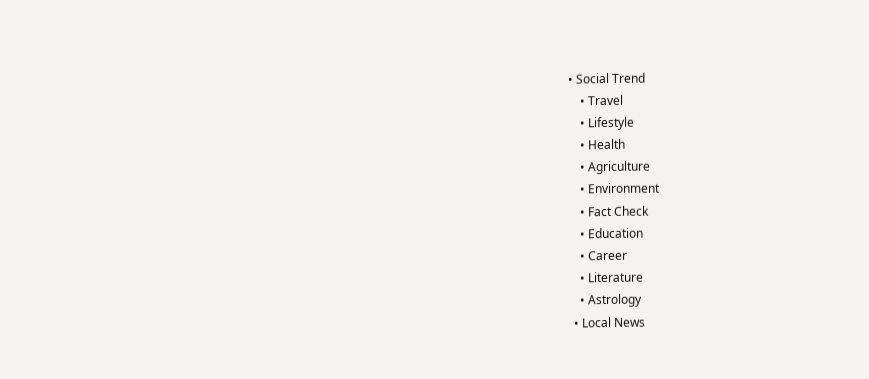• Social Trend
    • Travel
    • Lifestyle
    • Health
    • Agriculture
    • Environment
    • Fact Check
    • Education
    • Career
    • Literature
    • Astrology
  • Local News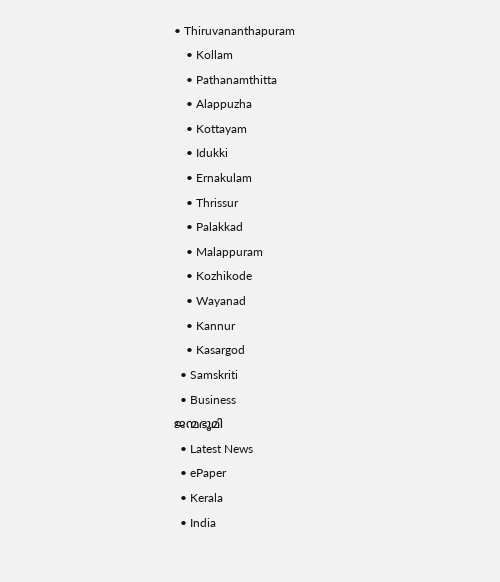• Thiruvananthapuram
    • Kollam
    • Pathanamthitta
    • Alappuzha
    • Kottayam
    • Idukki
    • Ernakulam
    • Thrissur
    • Palakkad
    • Malappuram
    • Kozhikode
    • Wayanad
    • Kannur
    • Kasargod
  • Samskriti
  • Business
ജന്മഭൂമി
  • Latest News
  • ePaper
  • Kerala
  • India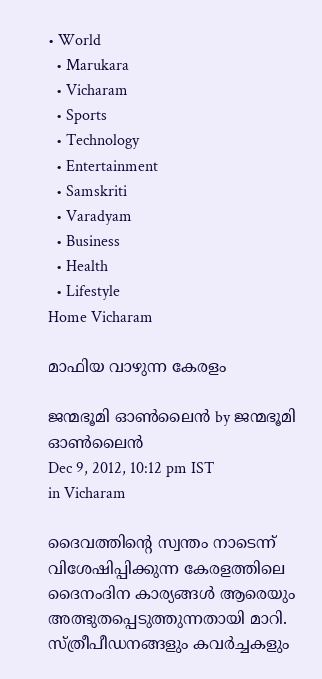• World
  • Marukara
  • Vicharam
  • Sports
  • Technology
  • Entertainment
  • Samskriti
  • Varadyam
  • Business
  • Health
  • Lifestyle
Home Vicharam

മാഫിയ വാഴുന്ന കേരളം

ജന്മഭൂമി ഓണ്‍ലൈന്‍ by ജന്മഭൂമി ഓണ്‍ലൈന്‍
Dec 9, 2012, 10:12 pm IST
in Vicharam

ദൈവത്തിന്റെ സ്വന്തം നാടെന്ന്‌ വിശേഷിപ്പിക്കുന്ന കേരളത്തിലെ ദൈനംദിന കാര്യങ്ങള്‍ ആരെയും അത്ഭുതപ്പെടുത്തുന്നതായി മാറി. സ്ത്രീപീഡനങ്ങളും കവര്‍ച്ചകളും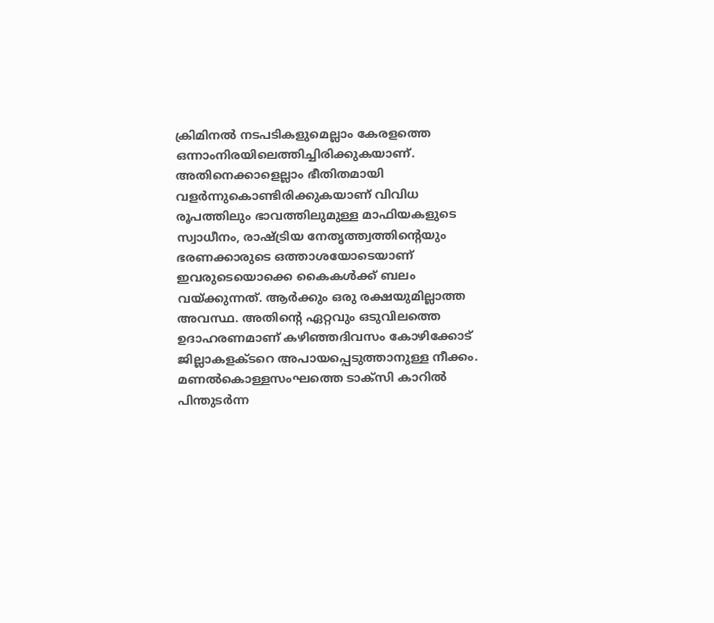ക്രിമിനല്‍ നടപടികളുമെല്ലാം കേരളത്തെ ഒന്നാംനിരയിലെത്തിച്ചിരിക്കുകയാണ്‌. അതിനെക്കാളെല്ലാം ഭീതിതമായി വളര്‍ന്നുകൊണ്ടിരിക്കുകയാണ്‌ വിവിധ രൂപത്തിലും ഭാവത്തിലുമുള്ള മാഫിയകളുടെ സ്വാധീനം, രാഷ്‌ട്രിയ നേതൃത്ത്വത്തിന്റെയും ഭരണക്കാരുടെ ഒത്താശയോടെയാണ്‌ ഇവരുടെയൊക്കെ കൈകള്‍ക്ക്‌ ബലം വയ്‌ക്കുന്നത്‌. ആര്‍ക്കും ഒരു രക്ഷയുമില്ലാത്ത അവസ്ഥ. അതിന്റെ ഏറ്റവും ഒടുവിലത്തെ ഉദാഹരണമാണ്‌ കഴിഞ്ഞദിവസം കോഴിക്കോട്‌ ജില്ലാകളക്ടറെ അപായപ്പെടുത്താനുള്ള നീക്കം. മണല്‍കൊള്ളസംഘത്തെ ടാക്സി കാറില്‍ പിന്തുടര്‍ന്ന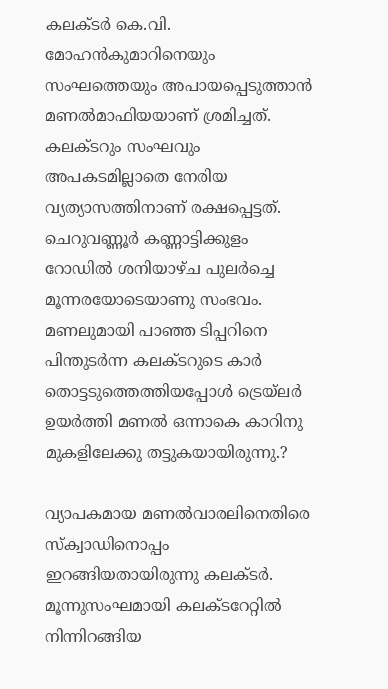കലക്ടര്‍ കെ.വി. മോഹന്‍കുമാറിനെയും സംഘത്തെയും അപായപ്പെടുത്താന്‍ മണല്‍മാഫിയയാണ്‌ ശ്രമിച്ചത്‌. കലക്ടറും സംഘവും അപകടമില്ലാതെ നേരിയ വ്യത്യാസത്തിനാണ്‌ രക്ഷപ്പെട്ടത്‌. ചെറുവണ്ണൂര്‍ കണ്ണാട്ടിക്കുളം റോഡില്‍ ശനിയാഴ്ച പുലര്‍ച്ചെ മൂന്നരയോടെയാണു സംഭവം. മണലുമായി പാഞ്ഞ ടിപ്പറിനെ പിന്തുടര്‍ന്ന കലക്ടറുടെ കാര്‍ തൊട്ടടുത്തെത്തിയപ്പോള്‍ ട്രെയ്‌ലര്‍ ഉയര്‍ത്തി മണല്‍ ഒന്നാകെ കാറിനു മുകളിലേക്കു തട്ടുകയായിരുന്നു.?

വ്യാപകമായ മണല്‍വാരലിനെതിരെ സ്ക്വാഡിനൊപ്പം ഇറങ്ങിയതായിരുന്നു കലക്ടര്‍. മൂന്നുസംഘമായി കലക്ടറേറ്റില്‍ നിന്നിറങ്ങിയ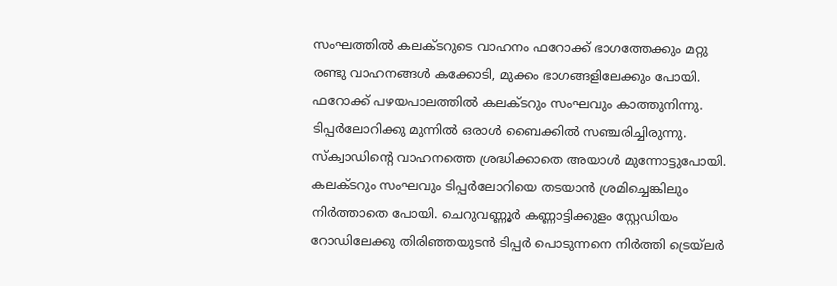സംഘത്തില്‍ കലക്ടറുടെ വാഹനം ഫറോക്ക്‌ ഭാഗത്തേക്കും മറ്റു രണ്ടു വാഹനങ്ങള്‍ കക്കോടി, മുക്കം ഭാഗങ്ങളിലേക്കും പോയി. ഫറോക്ക്‌ പഴയപാലത്തില്‍ കലക്ടറും സംഘവും കാത്തുനിന്നു. ടിപ്പര്‍ലോറിക്കു മുന്നില്‍ ഒരാള്‍ ബൈക്കില്‍ സഞ്ചരിച്ചിരുന്നു. സ്ക്വാഡിന്റെ വാഹനത്തെ ശ്രദ്ധിക്കാതെ അയാള്‍ മുന്നോട്ടുപോയി. കലക്ടറും സംഘവും ടിപ്പര്‍ലോറിയെ തടയാന്‍ ശ്രമിച്ചെങ്കിലും നിര്‍ത്താതെ പോയി. ചെറുവണ്ണൂര്‍ കണ്ണാട്ടിക്കുളം സ്റ്റേഡിയം റോഡിലേക്കു തിരിഞ്ഞയുടന്‍ ടിപ്പര്‍ പൊടുന്നനെ നിര്‍ത്തി ട്രെയ്‌ലര്‍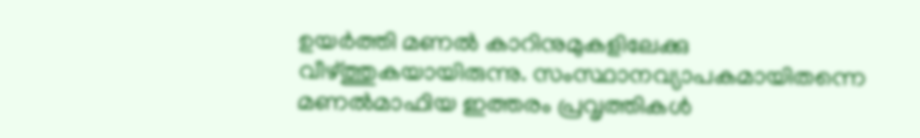ഉയര്‍ത്തി മണല്‍ കാറിനുമുകളിലേക്കു വീഴ്‌ത്തുകയായിരുന്നു. സംസ്ഥാനവ്യാപകമായിതന്നെ മണല്‍മാഫിയ ഇത്തരം പ്രവൃത്തികള്‍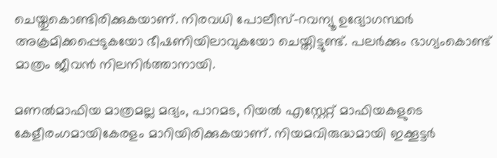ചെയ്തുകൊണ്ടിരിക്കുകയാണ്‌. നിരവധി പോലീസ്‌-റവന്യൂ ഉദ്യോഗസ്ഥര്‍ അക്രമിക്കപ്പെടുകയോ ഭീഷണിയിലാവുകയോ ചെയ്തിട്ടുണ്ട്‌. പലര്‍ക്കും ഭാഗ്യംകൊണ്ട്‌ മാത്രം ജീവന്‍ നിലനിര്‍ത്താനായി.

മണല്‍മാഫിയ മാത്രമല്ല മദ്യം, പാറമട, റിയല്‍ എസ്റ്റേറ്റ്‌ മാഫിയകളുടെ കേളീരംഗമായികേരളം മാറിയിരിക്കുകയാണ്‌. നിയമവിരുദ്ധമായി ഇക്കൂട്ടര്‍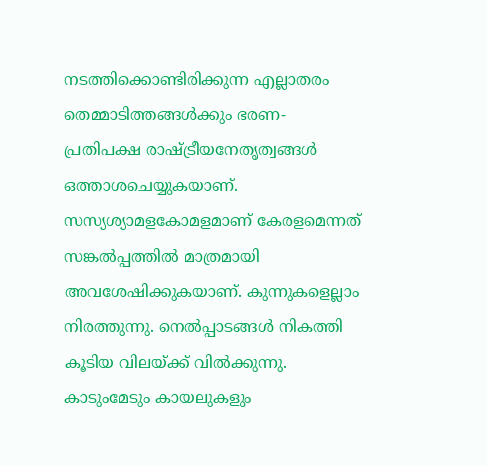നടത്തിക്കൊണ്ടിരിക്കുന്ന എല്ലാതരം തെമ്മാടിത്തങ്ങള്‍ക്കും ഭരണ-പ്രതിപക്ഷ രാഷ്‌ട്രീയനേതൃത്വങ്ങള്‍ ഒത്താശചെയ്യുകയാണ്‌. സസ്യശ്യാമളകോമളമാണ്‌ കേരളമെന്നത്‌ സങ്കല്‍പ്പത്തില്‍ മാത്രമായി അവശേഷിക്കുകയാണ്‌. കുന്നുകളെല്ലാം നിരത്തുന്നു. നെല്‍പ്പാടങ്ങള്‍ നികത്തി കൂടിയ വിലയ്‌ക്ക്‌ വില്‍ക്കുന്നു. കാടുംമേടും കായലുകളും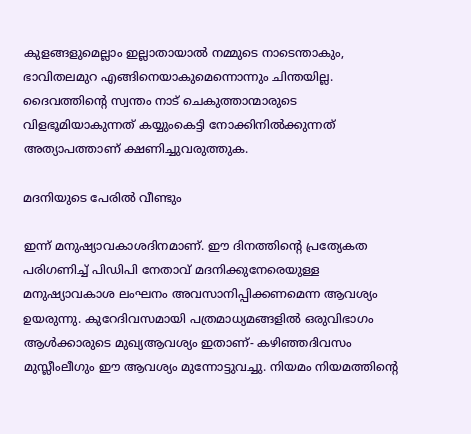കുളങ്ങളുമെല്ലാം ഇല്ലാതായാല്‍ നമ്മുടെ നാടെന്താകും, ഭാവിതലമുറ എങ്ങിനെയാകുമെന്നൊന്നും ചിന്തയില്ല. ദൈവത്തിന്റെ സ്വന്തം നാട്‌ ചെകുത്താന്മാരുടെ വിളഭൂമിയാകുന്നത്‌ കയ്യുംകെട്ടി നോക്കിനില്‍ക്കുന്നത്‌ അത്യാപത്താണ്‌ ക്ഷണിച്ചുവരുത്തുക.

മദനിയുടെ പേരില്‍ വീണ്ടും

ഇന്ന്‌ മനുഷ്യാവകാശദിനമാണ്‌. ഈ ദിനത്തിന്റെ പ്രത്യേകത പരിഗണിച്ച്‌ പിഡിപി നേതാവ്‌ മദനിക്കുനേരെയുള്ള മനുഷ്യാവകാശ ലംഘനം അവസാനിപ്പിക്കണമെന്ന ആവശ്യം ഉയരുന്നു. കുറേദിവസമായി പത്രമാധ്യമങ്ങളില്‍ ഒരുവിഭാഗം ആള്‍ക്കാരുടെ മുഖ്യആവശ്യം ഇതാണ്‌- കഴിഞ്ഞദിവസം മുസ്ലീംലീഗും ഈ ആവശ്യം മുന്നോട്ടുവച്ചു. നിയമം നിയമത്തിന്റെ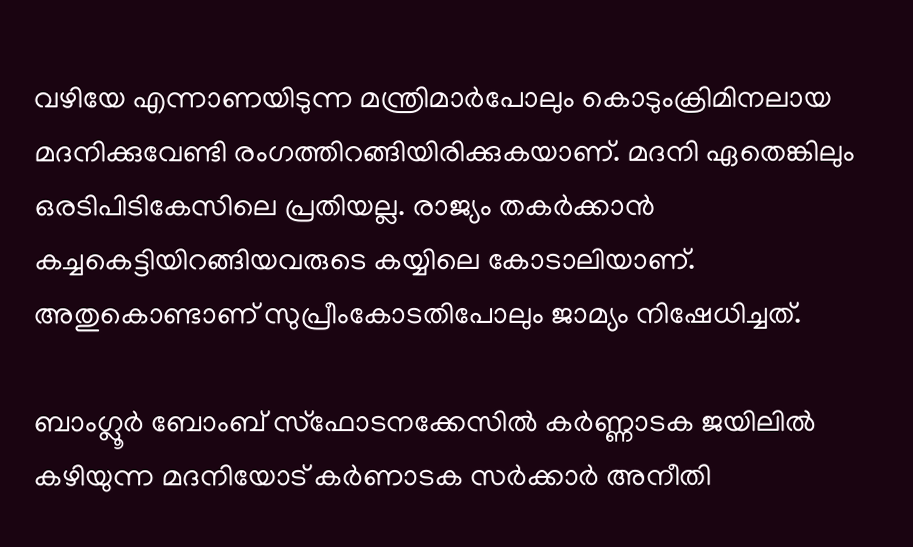വഴിയേ എന്നാണയിടുന്ന മന്ത്രിമാര്‍പോലും കൊടുംക്രിമിനലായ മദനിക്കുവേണ്ടി രംഗത്തിറങ്ങിയിരിക്കുകയാണ്‌. മദനി ഏതെങ്കിലും ഒരടിപിടികേസിലെ പ്രതിയല്ല. രാജ്യം തകര്‍ക്കാന്‍ കച്ചകെട്ടിയിറങ്ങിയവരുടെ കയ്യിലെ കോടാലിയാണ്‌. അതുകൊണ്ടാണ്‌ സുപ്രീംകോടതിപോലും ജാമ്യം നിഷേധിച്ചത്‌.

ബാംഗ്ലൂര്‍ ബോംബ്‌ സ്ഫോടനക്കേസില്‍ കര്‍ണ്ണാടക ജയിലില്‍ കഴിയുന്ന മദനിയോട്‌ കര്‍ണാടക സര്‍ക്കാര്‍ അനീതി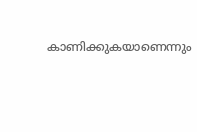കാണിക്കുകയാണെന്നും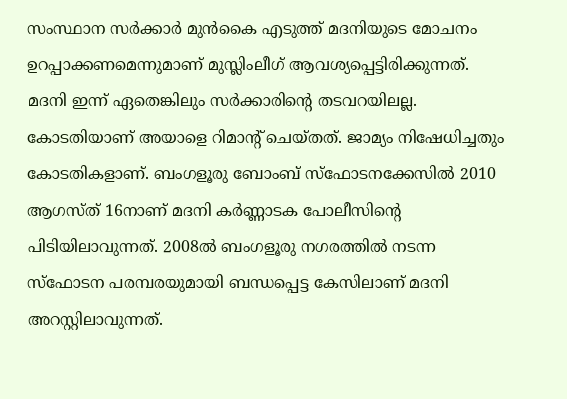സംസ്ഥാന സര്‍ക്കാര്‍ മുന്‍കൈ എടുത്ത്‌ മദനിയുടെ മോചനം ഉറപ്പാക്കണമെന്നുമാണ്‌ മുസ്ലിംലീഗ്‌ ആവശ്യപ്പെട്ടിരിക്കുന്നത്‌. മദനി ഇന്ന്‌ ഏതെങ്കിലും സര്‍ക്കാരിന്റെ തടവറയിലല്ല. കോടതിയാണ്‌ അയാളെ റിമാന്റ്‌ ചെയ്തത്‌. ജാമ്യം നിഷേധിച്ചതും കോടതികളാണ്‌. ബംഗളൂരു ബോംബ്‌ സ്ഫോടനക്കേസില്‍ 2010 ആഗസ്ത്‌ 16നാണ്‌ മദനി കര്‍ണ്ണാടക പോലീസിന്റെ പിടിയിലാവുന്നത്‌. 2008ല്‍ ബംഗളൂരു നഗരത്തില്‍ നടന്ന സ്ഫോടന പരമ്പരയുമായി ബന്ധപ്പെട്ട കേസിലാണ്‌ മദനി അറസ്റ്റിലാവുന്നത്‌.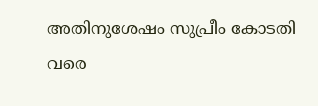അതിനുശേഷം സുപ്രീം കോടതി വരെ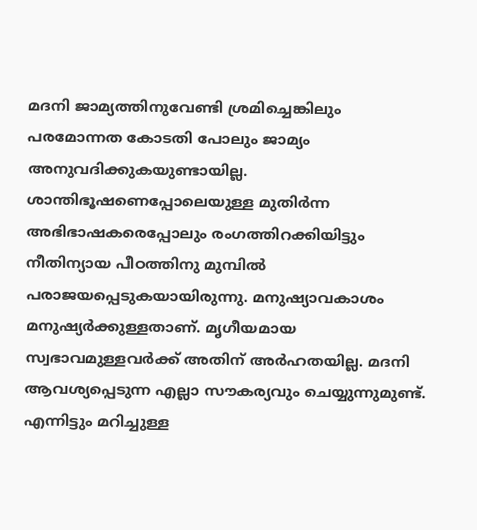മദനി ജാമ്യത്തിനുവേണ്ടി ശ്രമിച്ചെങ്കിലും പരമോന്നത കോടതി പോലും ജാമ്യം അനുവദിക്കുകയുണ്ടായില്ല. ശാന്തിഭൂഷണെപ്പോലെയുള്ള മുതിര്‍ന്ന അഭിഭാഷകരെപ്പോലും രംഗത്തിറക്കിയിട്ടും നീതിന്യായ പീഠത്തിനു മുമ്പില്‍ പരാജയപ്പെടുകയായിരുന്നു. മനുഷ്യാവകാശം മനുഷ്യര്‍ക്കുള്ളതാണ്‌. മൃഗീയമായ സ്വഭാവമുള്ളവര്‍ക്ക്‌ അതിന്‌ അര്‍ഹതയില്ല. മദനി ആവശ്യപ്പെടുന്ന എല്ലാ സൗകര്യവും ചെയ്യുന്നുമുണ്ട്‌. എന്നിട്ടും മറിച്ചുള്ള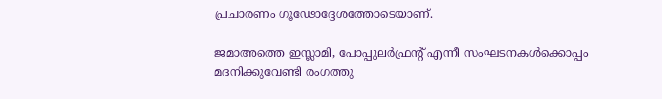പ്രചാരണം ഗൂഢോദ്ദേശത്തോടെയാണ്‌.

ജമാഅത്തെ ഇസ്ലാമി, പോപ്പുലര്‍ഫ്രന്റ്‌ എന്നീ സംഘടനകള്‍ക്കൊപ്പം മദനിക്കുവേണ്ടി രംഗത്തു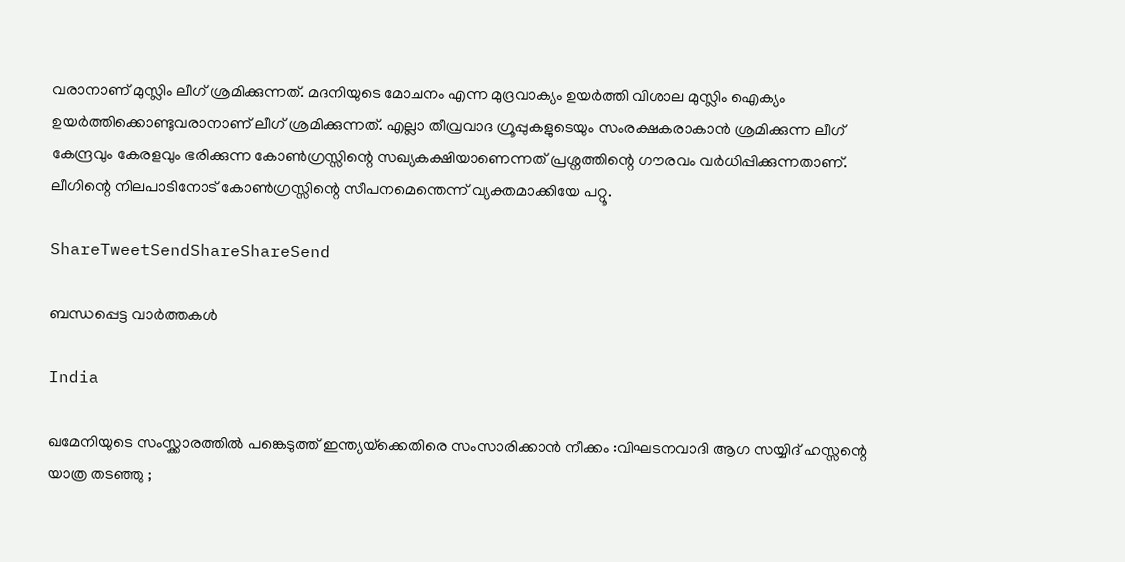വരാനാണ്‌ മുസ്ലിം ലീഗ്‌ ശ്രമിക്കുന്നത്‌. മദനിയുടെ മോചനം എന്ന മുദ്രവാക്യം ഉയര്‍ത്തി വിശാല മുസ്ലിം ഐക്യം ഉയര്‍ത്തിക്കൊണ്ടുവരാനാണ്‌ ലീഗ്‌ ശ്രമിക്കുന്നത്‌. എല്ലാ തീവ്രവാദ ഗ്രൂപ്പുകളുടെയും സംരക്ഷകരാകാന്‍ ശ്രമിക്കുന്ന ലീഗ്‌ കേന്ദ്രവും കേരളവും ഭരിക്കുന്ന കോണ്‍ഗ്രസ്സിന്റെ സഖ്യകക്ഷിയാണെന്നത്‌ പ്രശ്നത്തിന്റെ ഗൗരവം വര്‍ധിപ്പിക്കുന്നതാണ്‌. ലീഗിന്റെ നിലപാടിനോട്‌ കോണ്‍ഗ്രസ്സിന്റെ സീപനമെന്തെന്ന്‌ വ്യക്തമാക്കിയേ പറ്റൂ.

ShareTweetSendShareShareSend

ബന്ധപ്പെട്ട വാര്‍ത്തകള്‍

India

ഖമേനിയുടെ സംസ്ക്കാരത്തിൽ പങ്കെടുത്ത് ഇന്ത്യയ്‌ക്കെതിരെ സംസാരിക്കാൻ നീക്കം :വിഘടനവാദി ആഗ സയ്യിദ് ഹസ്സന്റെ യാത്ര തടഞ്ഞു ;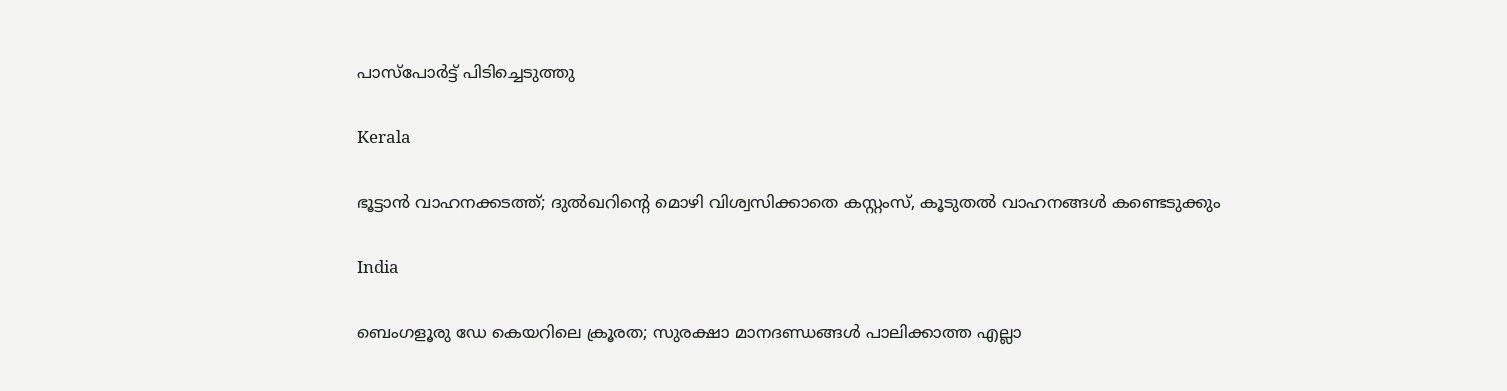പാസ്പോർട്ട് പിടിച്ചെടുത്തു

Kerala

ഭൂട്ടാൻ വാഹനക്കടത്ത്; ദുൽഖറിന്റെ മൊഴി വിശ്വസിക്കാതെ കസ്റ്റംസ്, കൂടുതൽ വാഹനങ്ങൾ കണ്ടെടുക്കും

India

ബെംഗളൂരു ഡേ കെയറിലെ ക്രൂരത; സുരക്ഷാ മാനദണ്ഡങ്ങൾ പാലിക്കാത്ത എല്ലാ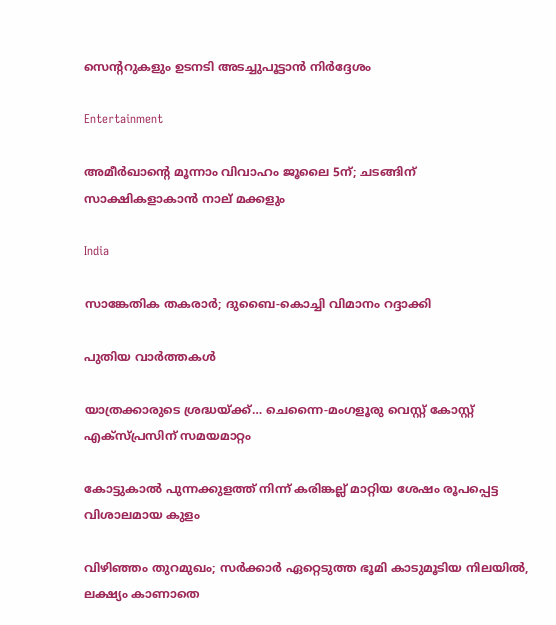സെന്ററുകളും ഉടനടി അടച്ചുപൂട്ടാൻ നിർദ്ദേശം

Entertainment

അമീര്‍ഖാന്റെ മൂന്നാം വിവാഹം ജൂലൈ 5ന്; ചടങ്ങിന് സാക്ഷികളാകാന്‍ നാല് മക്കളും

India

സാങ്കേതിക തകരാര്‍; ദുബൈ-കൊച്ചി വിമാനം റദ്ദാക്കി

പുതിയ വാര്‍ത്തകള്‍

യാത്രക്കാരുടെ ശ്രദ്ധയ്‌ക്ക്… ചെന്നൈ-മംഗളൂരു വെസ്റ്റ് കോസ്റ്റ് എക്‌സ്പ്രസിന് സമയമാറ്റം

കോട്ടുകാല്‍ പുന്നക്കുളത്ത് നിന്ന് കരിങ്കല്ല് മാറ്റിയ ശേഷം രൂപപ്പെട്ട വിശാലമായ കുളം

വിഴിഞ്ഞം തുറമുഖം; സര്‍ക്കാര്‍ ഏറ്റെടുത്ത ഭൂമി കാടുമൂടിയ നിലയില്‍, ലക്ഷ്യം കാണാതെ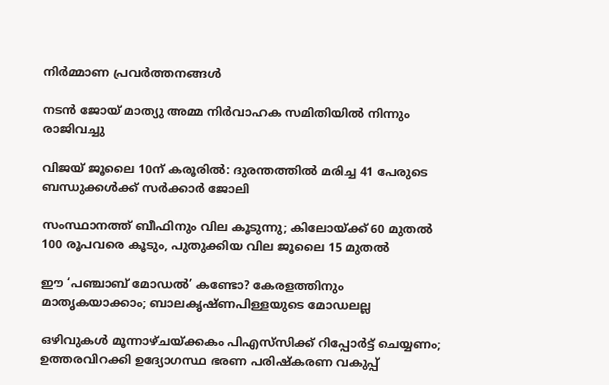നിര്‍മ്മാണ പ്രവര്‍ത്തനങ്ങള്‍

നടൻ ജോയ് മാത്യു അമ്മ നിർവാഹക സമിതിയിൽ നിന്നും രാജിവച്ചു

വിജയ് ജൂലൈ 10ന് കരൂരിൽ: ദുരന്തത്തിൽ മരിച്ച 41 പേരുടെ ബന്ധുക്കൾക്ക് സർക്കാർ ജോലി

സംസ്ഥാനത്ത് ബീഫിനും വില കൂടുന്നു; കിലോയ്‌ക്ക് 60 മുതൽ 100 രൂപവരെ കൂടും, പുതുക്കിയ വില ജൂലൈ 15 മുതൽ

ഈ ‘പഞ്ചാബ് മോഡൽ’ കണ്ടോ? കേരളത്തിനും മാതൃകയാക്കാം; ബാലകൃഷ്ണപിള്ളയുടെ മോഡലല്ല

ഒഴിവുകൾ മൂന്നാഴ്ചയ്‌ക്കകം പിഎസ്‌സിക്ക് റിപ്പോർട്ട് ചെയ്യണം; ഉത്തരവിറക്കി ഉദ്യോഗസ്ഥ ഭരണ പരിഷ്കരണ വകുപ്പ്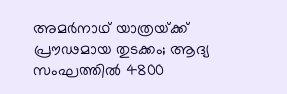അമർനാഥ് യാത്രയ്‌ക്ക് പ്രൗഢമായ തുടക്കം; ആദ്യ സംഘത്തിൽ 4800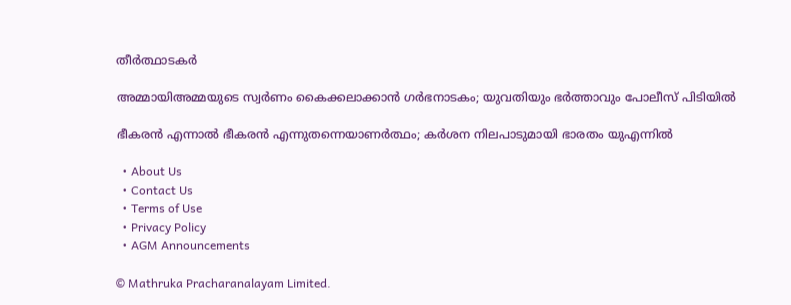തീർത്ഥാടകർ

അമ്മായിഅമ്മയുടെ സ്വർണം കൈക്കലാക്കാൻ ഗർഭനാടകം; യുവതിയും ഭർത്താവും പോലീസ് പിടിയിൽ

ഭീകരൻ എന്നാൽ ഭീകരൻ എന്നുതന്നെയാണർത്ഥം; കർശന നിലപാടുമായി ഭാരതം യുഎന്നിൽ

  • About Us
  • Contact Us
  • Terms of Use
  • Privacy Policy
  • AGM Announcements

© Mathruka Pracharanalayam Limited.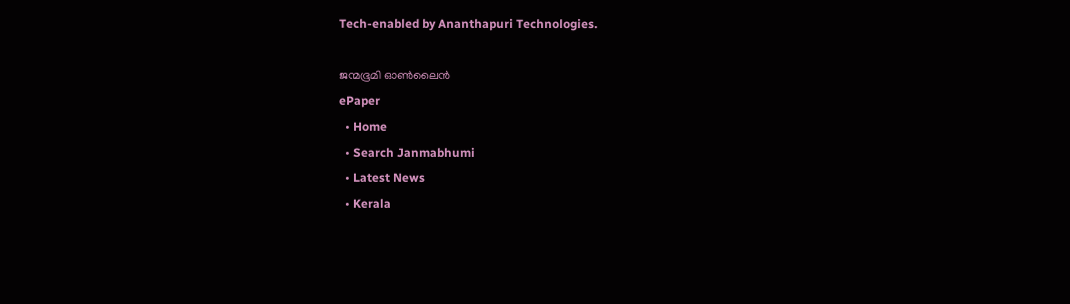Tech-enabled by Ananthapuri Technologies.

ജന്മഭൂമി ഓണ്‍ലൈന്‍
ePaper
  • Home
  • Search Janmabhumi
  • Latest News
  • Kerala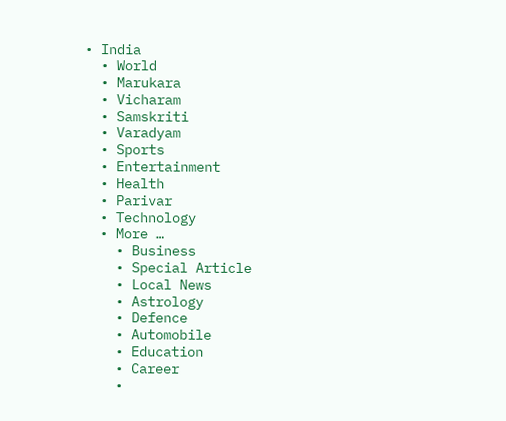• India
  • World
  • Marukara
  • Vicharam
  • Samskriti
  • Varadyam
  • Sports
  • Entertainment
  • Health
  • Parivar
  • Technology
  • More …
    • Business
    • Special Article
    • Local News
    • Astrology
    • Defence
    • Automobile
    • Education
    • Career
    •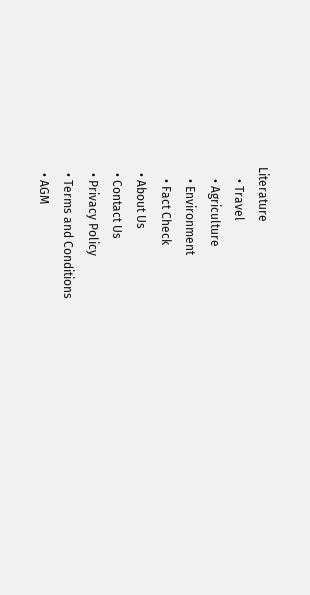Literature
    • Travel
    • Agriculture
    • Environment
    • Fact Check
  • About Us
  • Contact Us
  • Privacy Policy
  • Terms and Conditions
  • AGM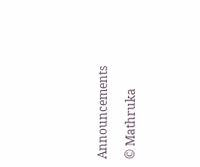Announcements

© Mathruka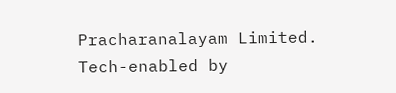Pracharanalayam Limited.
Tech-enabled by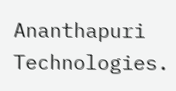Ananthapuri Technologies.